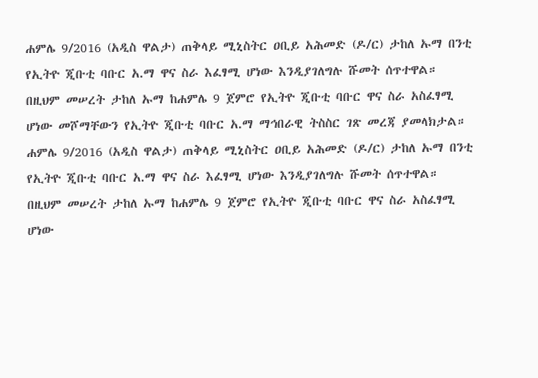ሐምሌ 9/2016 (አዲስ ዋልታ) ጠቅላይ ሚኒስትር ዐቢይ አሕመድ (ዶ/ር) ታከለ ኡማ በንቲ የኢትዮ ጂቡቲ ባቡር አ.ማ ዋና ስራ እፈፃሚ ሆነው እንዲያገለግሉ ሹመት ሰጥተዋል።
በዚህም መሠረት ታከለ ኡማ ከሐምሌ 9 ጀምሮ የኢትዮ ጂቡቲ ባቡር ዋና ስራ አስፈፃሚ ሆነው መሾማቸውን የኢትዮ ጂቡቲ ባቡር አ.ማ ማኅበራዊ ትስስር ገጽ መረጃ ያመላክታል።
ሐምሌ 9/2016 (አዲስ ዋልታ) ጠቅላይ ሚኒስትር ዐቢይ አሕመድ (ዶ/ር) ታከለ ኡማ በንቲ የኢትዮ ጂቡቲ ባቡር አ.ማ ዋና ስራ እፈፃሚ ሆነው እንዲያገለግሉ ሹመት ሰጥተዋል።
በዚህም መሠረት ታከለ ኡማ ከሐምሌ 9 ጀምሮ የኢትዮ ጂቡቲ ባቡር ዋና ስራ አስፈፃሚ ሆነው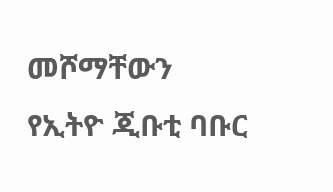መሾማቸውን የኢትዮ ጂቡቲ ባቡር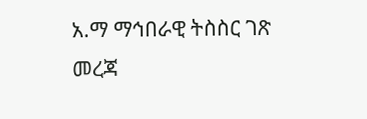አ.ማ ማኅበራዊ ትስስር ገጽ መረጃ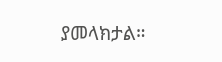ያመላክታል።